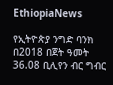EthiopiaNews

የኢትዮጵያ ንግድ ባንክ በ2018 በጀት ዓመት 36.08 ቢሊየን ብር ግብር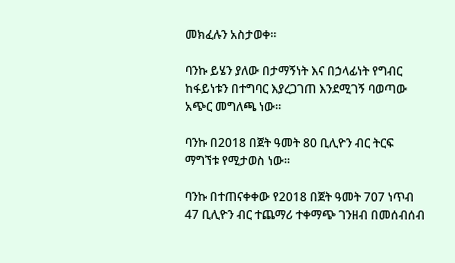መክፈሉን አስታወቀ።

ባንኩ ይሄን ያለው በታማኝነት እና በኃላፊነት የግብር ከፋይነቱን በተግባር እያረጋገጠ እንደሚገኝ ባወጣው አጭር መግለጫ ነው።

ባንኩ በ2018 በጀት ዓመት 80 ቢሊዮን ብር ትርፍ ማግኘቱ የሚታወስ ነው።

ባንኩ በተጠናቀቀው የ2018 በጀት ዓመት 707 ነጥብ 47 ቢሊዮን ብር ተጨማሪ ተቀማጭ ገንዘብ በመሰብሰብ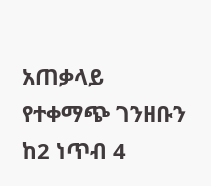አጠቃላይ የተቀማጭ ገንዘቡን ከ2 ነጥብ 4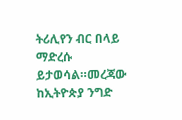ትሪሊየን ብር በላይ ማድረሱ ይታወሳል።መረጃው ከኢትዮጵያ ንግድ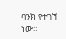ባንክ የተገኘ ነው።